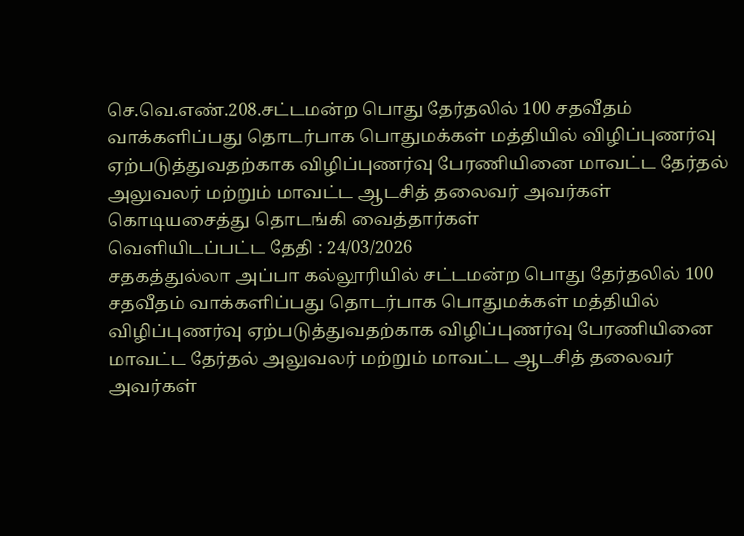செ.வெ.எண்.208.சட்டமன்ற பொது தேர்தலில் 100 சதவீதம் வாக்களிப்பது தொடர்பாக பொதுமக்கள் மத்தியில் விழிப்புணர்வு ஏற்படுத்துவதற்காக விழிப்புணர்வு பேரணியினை மாவட்ட தேர்தல் அலுவலர் மற்றும் மாவட்ட ஆடசித் தலைவர் அவர்கள் கொடியசைத்து தொடங்கி வைத்தார்கள்
வெளியிடப்பட்ட தேதி : 24/03/2026
சதகத்துல்லா அப்பா கல்லூரியில் சட்டமன்ற பொது தேர்தலில் 100 சதவீதம் வாக்களிப்பது தொடர்பாக பொதுமக்கள் மத்தியில் விழிப்புணர்வு ஏற்படுத்துவதற்காக விழிப்புணர்வு பேரணியினை மாவட்ட தேர்தல் அலுவலர் மற்றும் மாவட்ட ஆடசித் தலைவர் அவர்கள்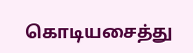கொடியசைத்து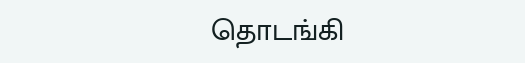தொடங்கி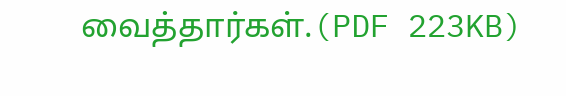வைத்தார்கள்.(PDF 223KB)